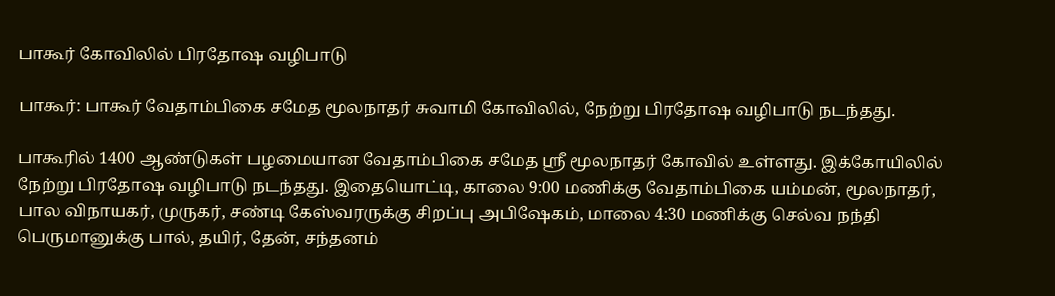பாகூர் கோவிலில் பிரதோஷ வழிபாடு

பாகூர்: பாகூர் வேதாம்பிகை சமேத மூலநாதர் சுவாமி கோவிலில், நேற்று பிரதோஷ வழிபாடு நடந்தது.

பாகூரில் 1400 ஆண்டுகள் பழமையான வேதாம்பிகை சமேத ஶ்ரீ மூலநாதர் கோவில் உள்ளது. இக்கோயிலில் நேற்று பிரதோஷ வழிபாடு நடந்தது. இதையொட்டி, காலை 9:00 மணிக்கு வேதாம்பிகை யம்மன், மூலநாதர், பால விநாயகர், முருகர், சண்டி கேஸ்வரருக்கு சிறப்பு அபிஷேகம், மாலை 4:30 மணிக்கு செல்வ நந்தி பெருமானுக்கு பால், தயிர், தேன், சந்தனம்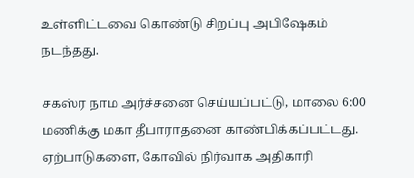உள்ளிட்டவை கொண்டு சிறப்பு அபிஷேகம் நடந்தது.

சகஸ்ர நாம அர்ச்சனை செய்யப்பட்டு, மாலை 6:00 மணிக்கு மகா தீபாராதனை காண்பிக்கப்பட்டது. ஏற்பாடுகளை, கோவில் நிர்வாக அதிகாரி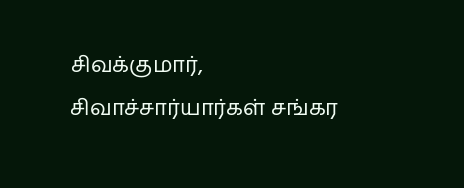சிவக்குமார், சிவாச்சார்யார்கள் சங்கர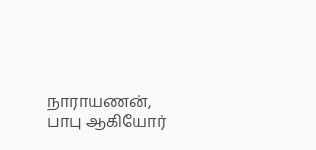நாராயணன், பாபு ஆகியோர்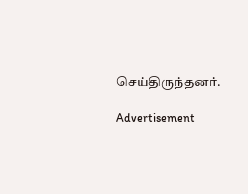செய்திருந்தனர்.

Advertisement